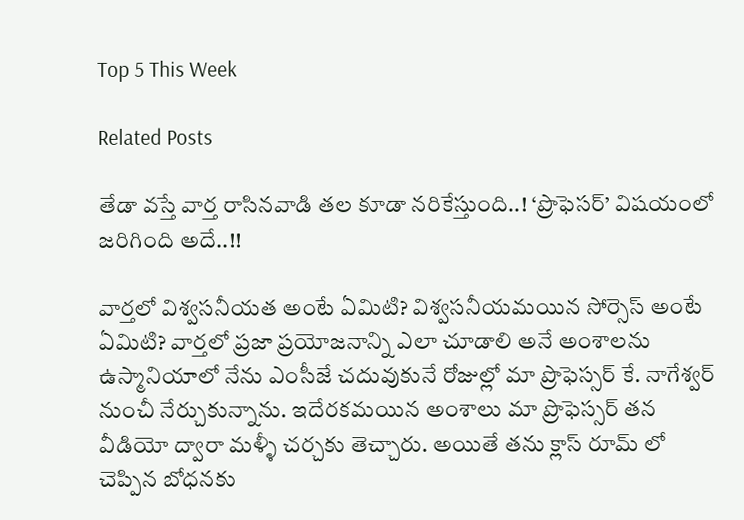Top 5 This Week

Related Posts

తేడా వస్తే వార్త రాసినవాడి తల కూడా నరికేస్తుంది..! ‘ప్రొఫెసర్’ విషయంలో జరిగింది అదే..!!

వార్తలో విశ్వసనీయత అంటే ఏమిటి? విశ్వసనీయమయిన సోర్సెస్ అంటే ఏమిటి? వార్తలో ప్రజా ప్రయోజనాన్ని ఎలా చూడాలి అనే అంశాలను ఉస్మానియాలో నేను ఎంసీజే చదువుకునే రోజుల్లో మా ప్రొఫెస్సర్ కే. నాగేశ్వర్ నుంచీ నేర్చుకున్నాను. ఇదేరకమయిన అంశాలు మా ప్రొఫెస్సర్ తన వీడియో ద్వారా మళ్ళీ చర్చకు తెచ్చారు. అయితే తను క్లాస్ రూమ్ లో చెప్పిన బోధనకు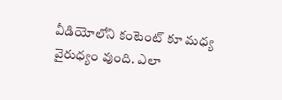వీడియోలోని కంటెంట్ కూ మధ్య వైరుధ్యం వుంది. ఎలా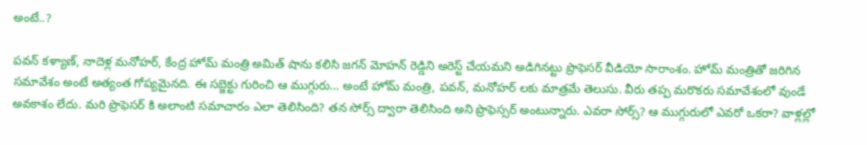అంటే..?

పవన్ కళ్యాణ్, నాదెళ్ల మనోహర్, కేంద్ర హోమ్ మంత్రి అమిత్ షాను కలిసి జగన్ మోహన్ రెడ్డిని అరెస్ట్ చేయమని అడిగినట్టు ప్రొఫెసర్ వీడియో సారాంశం. హోమ్ మంత్రితో జరిగిన సమావేశం అంటే అత్యంత గోప్యమైనది. ఈ సబ్జెక్టు గురించి ఆ ముగ్గురు… అంటే హోమ్ మంత్రి, పవన్, మనోహర్ లకు మాత్రమే తెలుసు. వీరు తప్ప మరొకరు సమావేశంలో వుండే అవకాశం లేదు. మరి ప్రొఫెసర్ కి అలాంటి సమాచారం ఎలా తెలిసింది? తన సోర్స్ ద్వారా తెలిసింది అని ప్రొఫెస్సర్ అంటున్నారు. ఎవరా సోర్స్? ఆ ముగ్గురులో ఎవరో ఒకరా? వాళ్లల్లో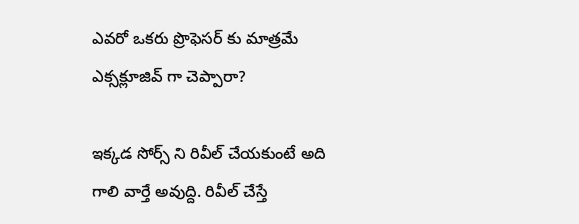ఎవరో ఒకరు ప్రొఫెసర్ కు మాత్రమే ఎక్సక్లూజివ్ గా చెప్పారా?

ఇక్కడ సోర్స్ ని రివీల్ చేయకుంటే అది గాలి వార్తే అవుద్ది. రివీల్ చేస్తే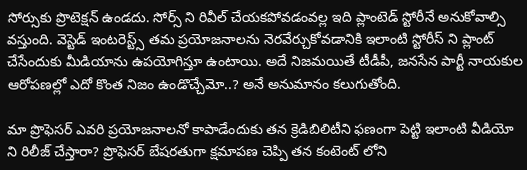సోర్సుకు ప్రొటెక్షన్ ఉండదు. సోర్స్ ని రివీల్ చేయకపోవడంవల్ల ఇది ప్లాంటెడ్ స్టోరీనే అనుకోవాల్సి వస్తుంది. వెస్టెడ్ ఇంటరెస్ట్స్ తమ ప్రయోజనాలను నెరవేర్చుకోవడానికి ఇలాంటి స్టోరీస్ ని ప్లాంట్ చేసేందుకు మీడియాను ఉపయోగిస్తూ ఉంటాయి. అదే నిజమయితే టీడీపీ, జనసేన పార్టీ నాయకుల ఆరోపణల్లో ఎదో కొంత నిజం ఉండొచ్చేమో..? అనే అనుమానం కలుగుతోంది.

మా ప్రొఫెసర్ ఎవరి ప్రయోజనాలనో కాపాడేందుకు తన క్రెడిబిలిటీని ఫణంగా పెట్టి ఇలాంటి వీడియో ని రిలీజ్ చేస్తారా? ప్రొఫెసర్ బేషరతుగా క్షమాపణ చెప్పి తన కంటెంట్ లోని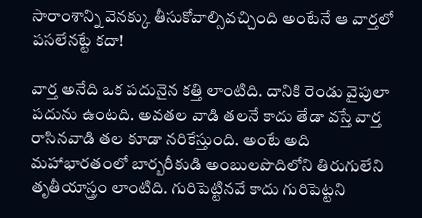సారాంశాన్ని వెనక్కు తీసుకోవాల్సివచ్చింది అంటేనే ఆ వార్తలో పసలేనట్టే కదా!

వార్త అనేది ఒక పదునైన కత్తి లాంటిది. దానికి రెండు వైపులా పదును ఉంటది. అవతల వాడి తలనే కాదు తేడా వస్తే వార్త రాసినవాడి తల కూడా నరికేస్తుంది. అంటే అది మహాభారతంలో బార్బరీకుడి అంబులపొదిలోని తిరుగులేని తృతీయాస్త్రం లాంటిది. గురిపెట్టినవే కాదు గురిపెట్టని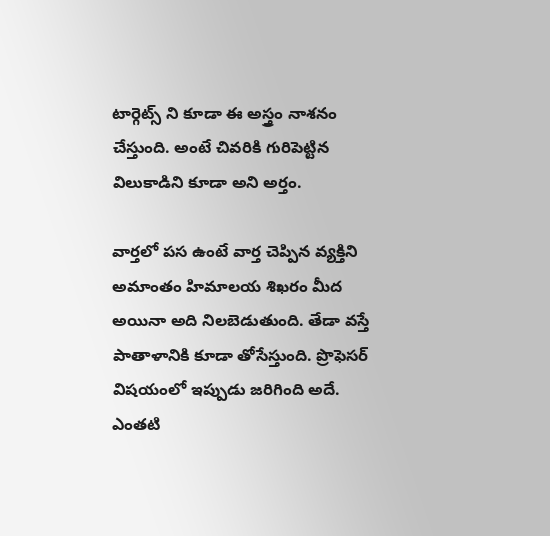టార్గెట్స్ ని కూడా ఈ అస్త్రం నాశనం చేస్తుంది. అంటే చివరికి గురిపెట్టిన విలుకాడిని కూడా అని అర్తం.

వార్తలో పస ఉంటే వార్త చెప్పిన వ్యక్తిని అమాంతం హిమాలయ శిఖరం మీద అయినా అది నిలబెడుతుంది. తేడా వస్తే పాతాళానికి కూడా తోసేస్తుంది. ప్రొఫెసర్ విషయంలో ఇప్పుడు జరిగింది అదే. ఎంతటి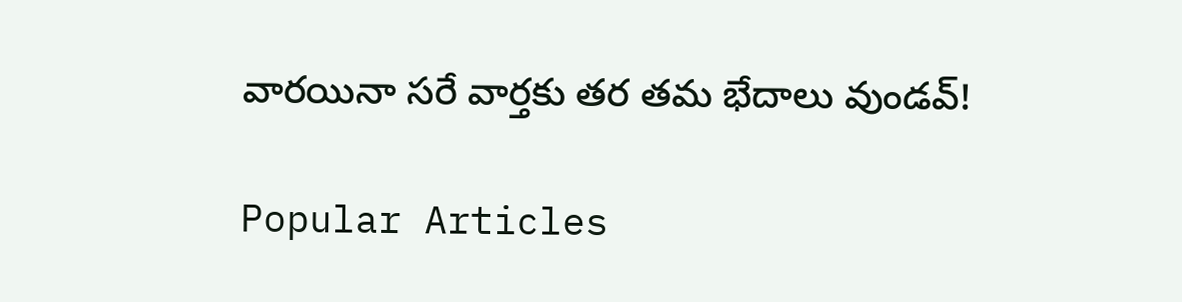వారయినా సరే వార్తకు తర తమ భేదాలు వుండవ్!

Popular Articles